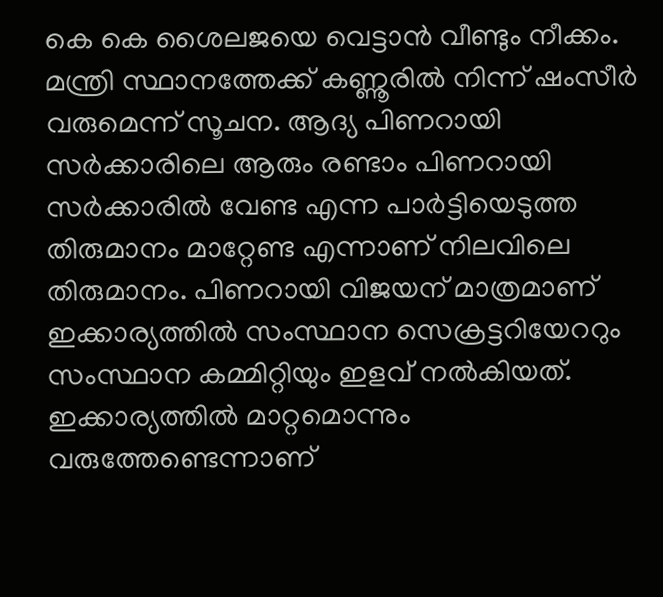കെ കെ ശൈലജയെ വെട്ടാന്‍ വീണ്ടും നീക്കം. മന്ത്രി സ്ഥാനത്തേക്ക് കണ്ണൂരില്‍ നിന്ന് ഷംസീര്‍ വരുമെന്ന് സൂചന. ആദ്യ പിണറായി സര്‍ക്കാരിലെ ആരും രണ്ടാം പിണറായി സര്‍ക്കാരില്‍ വേണ്ട എന്ന പാര്‍ട്ടിയെടുത്ത തിരുമാനം മാറ്റേണ്ട എന്നാണ് നിലവിലെ തിരുമാനം. പിണറായി വിജയന് മാത്രമാണ് ഇക്കാര്യത്തില്‍ സംസ്ഥാന സെക്രട്ടറിയേററും സംസ്ഥാന കമ്മിറ്റിയും ഇളവ് നല്‍കിയത്. ഇക്കാര്യത്തില്‍ മാറ്റമൊന്നും വരുത്തേണ്ടെന്നാണ്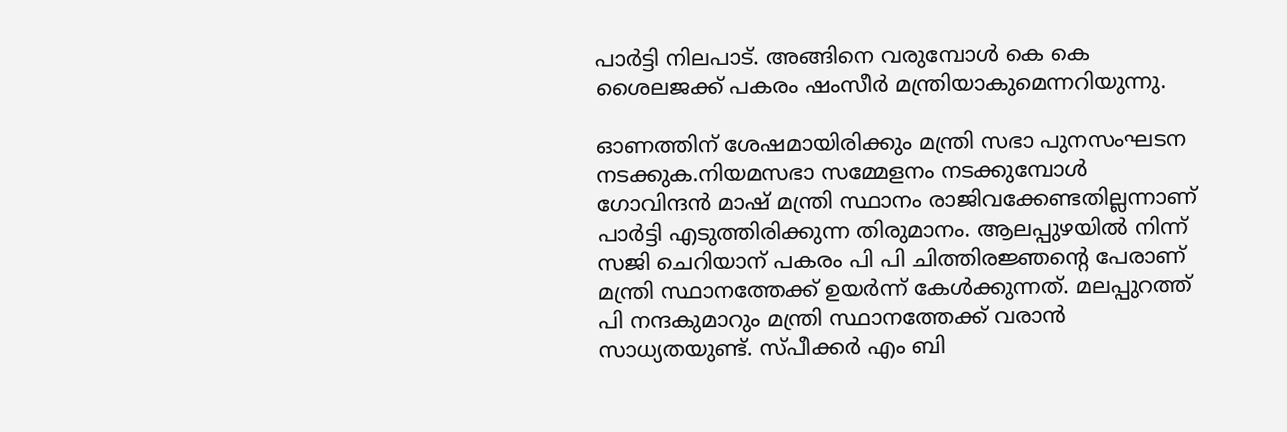പാര്‍ട്ടി നിലപാട്. അങ്ങിനെ വരുമ്പോള്‍ കെ കെ ശൈലജക്ക് പകരം ഷംസീര്‍ മന്ത്രിയാകുമെന്നറിയുന്നു.

ഓണത്തിന് ശേഷമായിരിക്കും മന്ത്രി സഭാ പുനസംഘടന നടക്കുക.നിയമസഭാ സമ്മേളനം നടക്കുമ്പോള്‍ ഗോവിന്ദന്‍ മാഷ് മന്ത്രി സ്ഥാനം രാജിവക്കേണ്ടതില്ലന്നാണ് പാര്‍ട്ടി എടുത്തിരിക്കുന്ന തിരുമാനം. ആലപ്പുഴയില്‍ നിന്ന് സജി ചെറിയാന് പകരം പി പി ചിത്തിരജ്ഞന്റെ പേരാണ് മന്ത്രി സ്ഥാനത്തേക്ക് ഉയര്‍ന്ന് കേള്‍ക്കുന്നത്. മലപ്പുറത്ത് പി നന്ദകുമാറും മന്ത്രി സ്ഥാനത്തേക്ക് വരാന്‍ സാധ്യതയുണ്ട്. സ്പീക്കര്‍ എം ബി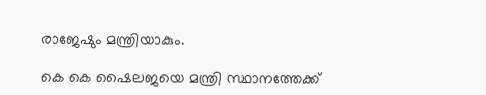രാജേഷും മന്ത്രിയാകും.

കെ കെ ഷൈലജയെ മന്ത്രി സ്ഥാനത്തേക്ക്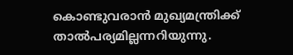കൊണ്ടുവരാന്‍ മുഖ്യമന്ത്രിക്ക് താല്‍പര്യമില്ലന്നറിയുന്നു.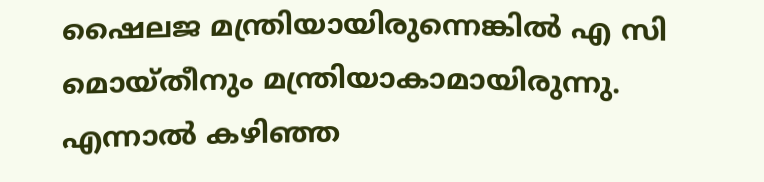ഷൈലജ മന്ത്രിയായിരുന്നെങ്കില്‍ എ സി മൊയ്തീനും മന്ത്രിയാകാമായിരുന്നു. എന്നാല്‍ കഴിഞ്ഞ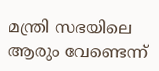മന്ത്രി സഭയിലെ ആരും വേണ്ടെന്ന്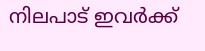നിലപാട് ഇവര്‍ക്ക്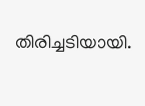തിരിച്ചടിയായി.